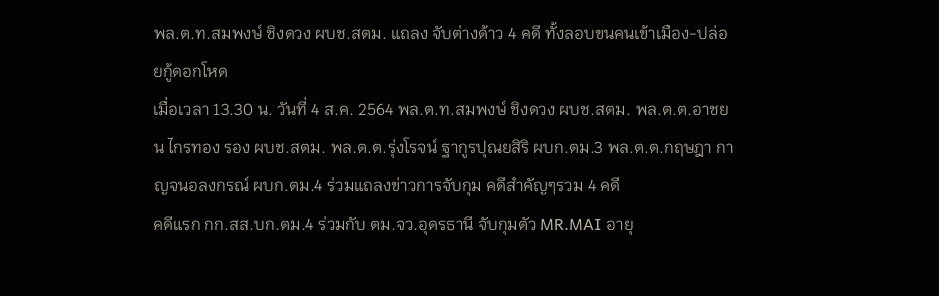พล.ต.ท.สมพงษ์ ชิงดวง ผบช.สตม. แถลง จับต่างด้าว 4 คดี ทั้งลอบขนคนเข้าเมือง-ปล่อยกู้ดอกโหด
เมื่อเวลา 13.30 น. วันที่ 4 ส.ค. 2564 พล.ต.ท.สมพงษ์ ชิงดวง ผบช.สตม. พล.ต.ต.อาชยน ไกรทอง รอง ผบช.สตม. พล.ต.ต.รุ่งโรจน์ ฐากูรปุณยสิริ ผบก.ตม.3 พล.ต.ต.กฤษฎา กาญจนอลงกรณ์ ผบก.ตม.4 ร่วมแถลงข่าวการจับกุม คดีสำคัญๆรวม 4 คดี
คดีแรก กก.สส.บก.ตม.4 ร่วมกับ ตม.จว.อุดรธานี จับกุมตัว MR.MAI อายุ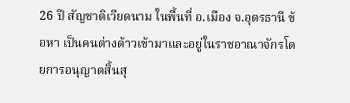26 ปี สัญชาติเวียดนาม ในพื้นที่ อ.เมือง จ.อุดรธานี ข้อหา เป็นคนต่างด้าวเข้ามาและอยู่ในราชอาณาจักรโดยการอนุญาตสิ้นสุ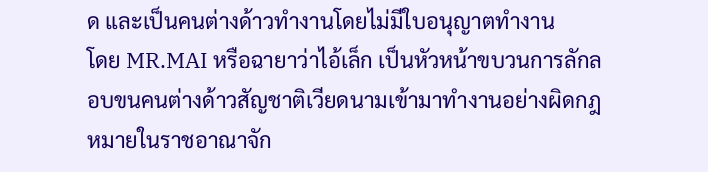ด และเป็นคนต่างด้าวทำงานโดยไม่มีใบอนุญาตทำงาน
โดย MR.MAI หรือฉายาว่าไอ้เล็ก เป็นหัวหน้าขบวนการลักลอบขนคนต่างด้าวสัญชาติเวียดนามเข้ามาทำงานอย่างผิดกฎหมายในราชอาณาจัก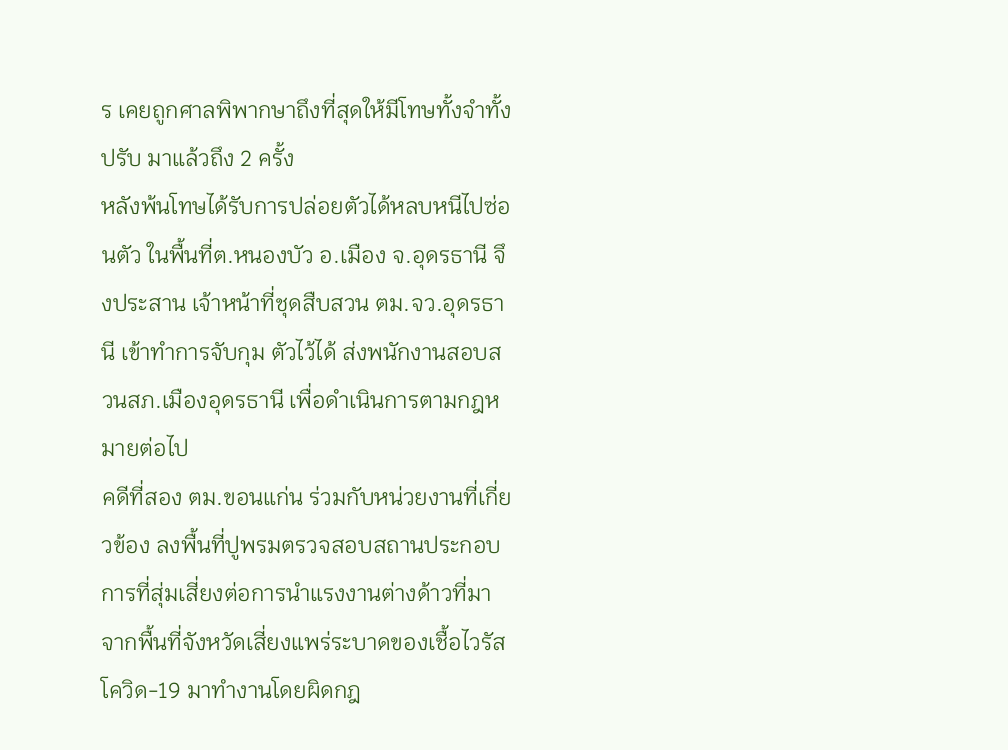ร เคยถูกศาลพิพากษาถึงที่สุดให้มีโทษทั้งจำทั้งปรับ มาแล้วถึง 2 ครั้ง
หลังพ้นโทษได้รับการปล่อยตัวได้หลบหนีไปซ่อนตัว ในพื้นที่ต.หนองบัว อ.เมือง จ.อุดรธานี จึงประสาน เจ้าหน้าที่ชุดสืบสวน ตม.จว.อุดรธานี เข้าทำการจับกุม ตัวไว้ได้ ส่งพนักงานสอบสวนสภ.เมืองอุดรธานี เพื่อดำเนินการตามกฎหมายต่อไป
คดีที่สอง ตม.ขอนแก่น ร่วมกับหน่วยงานที่เกี่ยวข้อง ลงพื้นที่ปูพรมตรวจสอบสถานประกอบการที่สุ่มเสี่ยงต่อการนำแรงงานต่างด้าวที่มาจากพื้นที่จังหวัดเสี่ยงแพร่ระบาดของเชื้อไวรัสโควิด-19 มาทำงานโดยผิดกฎ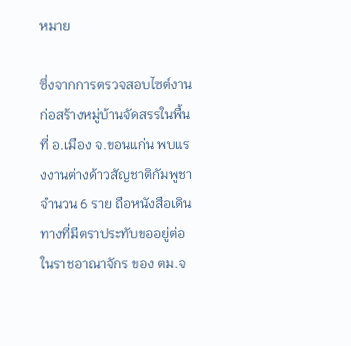หมาย

ซึ่งจากการตรวจสอบไซต์งานก่อสร้างหมู่บ้านจัดสรรในพื้นที่ อ.เมือง จ.ขอนแก่น พบแรงงานต่างด้าวสัญชาติกัมพูชา จำนวน 6 ราย ถือหนังสือเดินทางที่มีตราประทับขออยู่ต่อ
ในราชอาณาจักร ของ ตม.จ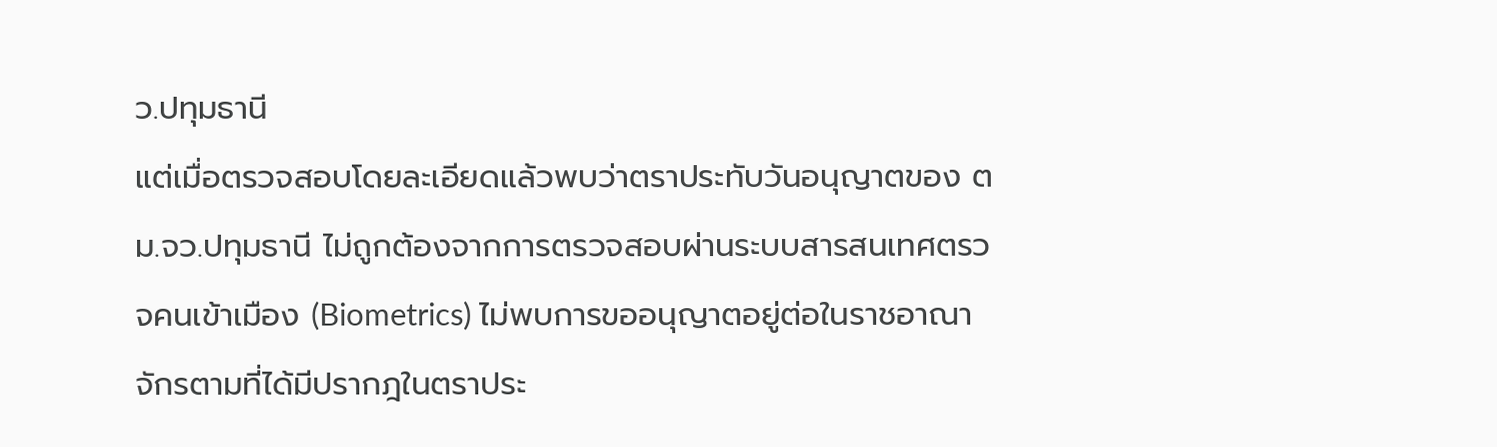ว.ปทุมธานี
แต่เมื่อตรวจสอบโดยละเอียดแล้วพบว่าตราประทับวันอนุญาตของ ตม.จว.ปทุมธานี ไม่ถูกต้องจากการตรวจสอบผ่านระบบสารสนเทศตรวจคนเข้าเมือง (Biometrics) ไม่พบการขออนุญาตอยู่ต่อในราชอาณาจักรตามที่ได้มีปรากฎในตราประ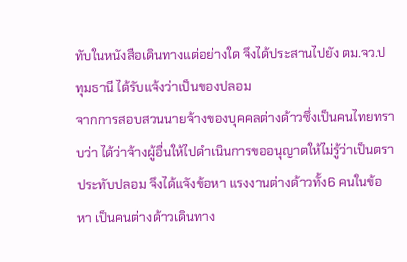ทับในหนังสือเดินทางแต่อย่างใด จึงได้ประสานไปยัง ตม.จว.ปทุมธานี ได้รับแจ้งว่าเป็นของปลอม
จากการสอบสวนนายจ้างของบุคคลต่างด้าวซึ่งเป็นคนไทยทราบว่า ได้ว่าจ้างผู้อื่นให้ไปดำเนินการขออนุญาตให้ไม่รู้ว่าเป็นตราประทับปลอม จึงได้แจังข้อหา แรงงานต่างด้าวทั้ง6 คนในข้อหา เป็นคนต่างด้าวเดินทาง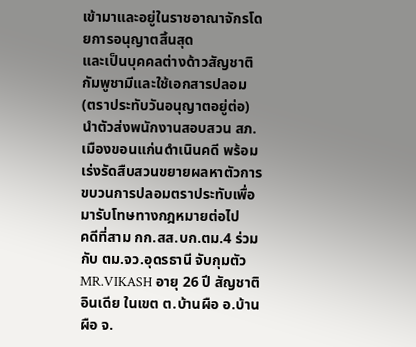เข้ามาและอยู่ในราชอาณาจักรโดยการอนุญาตสิ้นสุด
และเป็นบุคคลต่างด้าวสัญชาติกัมพูชามีและใช้เอกสารปลอม (ตราประทับวันอนุญาตอยู่ต่อ) นำตัวส่งพนักงานสอบสวน สภ.เมืองขอนแก่นดำเนินคดี พร้อมเร่งรัดสืบสวนขยายผลหาตัวการขบวนการปลอมตราประทับเพื่อมารับโทษทางกฎหมายต่อไป
คดีที่สาม กก.สส.บก.ตม.4 ร่วมกับ ตม.จว.อุดรธานี จับกุมตัว MR.VIKASH อายุ 26 ปี สัญชาติอินเดีย ในเขต ต.บ้านผือ อ.บ้านผือ จ.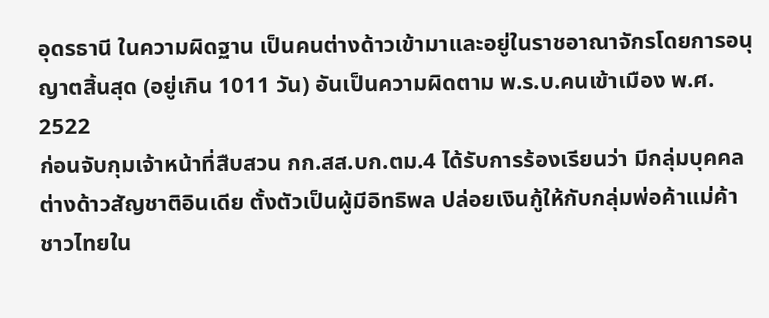อุดรธานี ในความผิดฐาน เป็นคนต่างด้าวเข้ามาและอยู่ในราชอาณาจักรโดยการอนุญาตสิ้นสุด (อยู่เกิน 1011 วัน) อันเป็นความผิดตาม พ.ร.บ.คนเข้าเมือง พ.ศ. 2522
ก่อนจับกุมเจ้าหน้าที่สืบสวน กก.สส.บก.ตม.4 ได้รับการร้องเรียนว่า มีกลุ่มบุคคลต่างด้าวสัญชาติอินเดีย ตั้งตัวเป็นผู้มีอิทธิพล ปล่อยเงินกู้ให้กับกลุ่มพ่อค้าแม่ค้าชาวไทยใน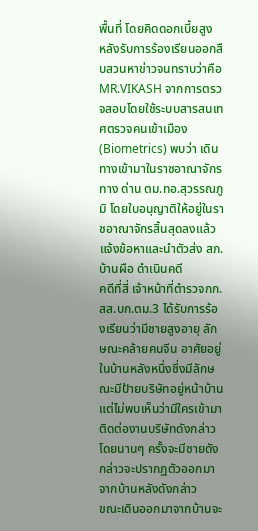พื้นที่ โดยคิดดอกเบี้ยสูง
หลังรับการร้องเรียนออกสืบสวนหาข่าวจนทราบว่าคือ MR.VIKASH จากการตรวจสอบโดยใช้ระบบสารสนเทศตรวจคนเข้าเมือง (Biometrics) พบว่า เดินทางเข้ามาในราชอาณาจักรทาง ด่าน ตม.ทอ.สุวรรณภูมิ โดยใบอนุญาติให้อยู่ในราชอาณาจักรสิ้นสุดลงแล้ว แจ้งข้อหาและนำตัวส่ง สภ.บ้านผือ ดำเนินคดี
คดีที่สี่ เจ้าหน้าที่ตำรวจกก.สส.บก.ตม.3 ได้รับการร้องเรียนว่ามีชายสูงอายุ ลักษณะคล้ายคนจีน อาศัยอยู่ในบ้านหลังหนึ่งซึ่งมีลักษณะมีป้ายบริษัทอยู่หน้าบ้าน แต่ไม่พบเห็นว่ามีใครเข้ามาติดต่องานบริษัทดังกล่าว โดยนานๆ ครั้งจะมีชายดังกล่าวจะปรากฏตัวออกมาจากบ้านหลังดังกล่าว
ขณะเดินออกมาจากบ้านจะ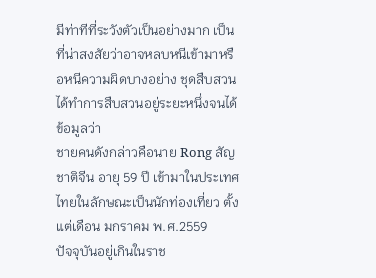มีท่าทีที่ระวังตัวเป็นอย่างมาก เป็นที่น่าสงสัยว่าอาจหลบหนีเข้ามาหรือหนีความผิดบางอย่าง ชุดสืบสวนได้ทำการสืบสวนอยู่ระยะหนึ่งจนได้ข้อมูลว่า
ชายคนดังกล่าวคือนาย Rong สัญชาติจีน อายุ 59 ปี เข้ามาในประเทศไทยในลักษณะเป็นนักท่องเที่ยว ตั้งแต่เดือน มกราคม พ.ศ.2559
ปัจจุบันอยู่เกินในราช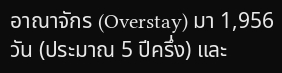อาณาจักร (Overstay) มา 1,956 วัน (ประมาณ 5 ปีครึ่ง) และ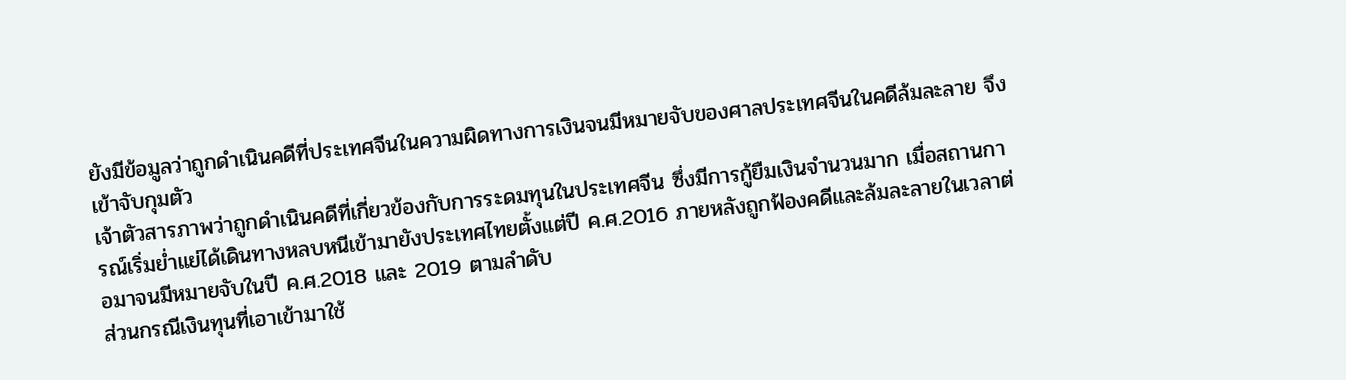ยังมีข้อมูลว่าถูกดำเนินคดีที่ประเทศจีนในความผิดทางการเงินจนมีหมายจับของศาลประเทศจีนในคดีล้มละลาย จึงเข้าจับกุมตัว
เจ้าตัวสารภาพว่าถูกดำเนินคดีที่เกี่ยวข้องกับการระดมทุนในประเทศจีน ซึ่งมีการกู้ยืมเงินจำนวนมาก เมื่อสถานการณ์เริ่มย่ำแย่ได้เดินทางหลบหนีเข้ามายังประเทศไทยตั้งแต่ปี ค.ศ.2016 ภายหลังถูกฟ้องคดีและล้มละลายในเวลาต่อมาจนมีหมายจับในปี ค.ศ.2018 และ 2019 ตามลำดับ
ส่วนกรณีเงินทุนที่เอาเข้ามาใช้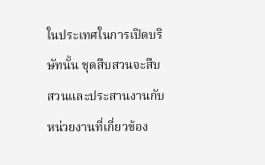ในประเทศในการเปิดบริษัทนั้น ชุดสืบสวนจะสืบสวนและประสานงานกับหน่วยงานที่เกี่ยวข้อง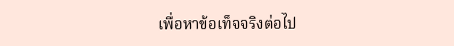เพื่อหาข้อเท็จจริงต่อไป